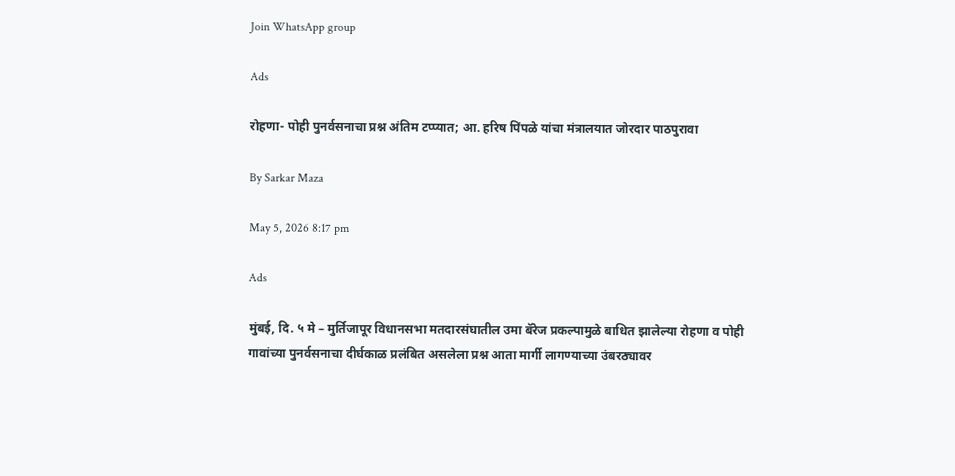Join WhatsApp group

Ads

रोहणा- पोही पुनर्वसनाचा प्रश्न अंतिम टप्प्यात; आ. हरिष पिंपळे यांचा मंत्रालयात जोरदार पाठपुरावा

By Sarkar Maza

May 5, 2026 8:17 pm

Ads

मुंबई, दि. ५ मे – मुर्तिजापूर विधानसभा मतदारसंघातील उमा बॅरेज प्रकल्पामुळे बाधित झालेल्या रोहणा व पोही गावांच्या पुनर्वसनाचा दीर्घकाळ प्रलंबित असलेला प्रश्न आता मार्गी लागण्याच्या उंबरठ्यावर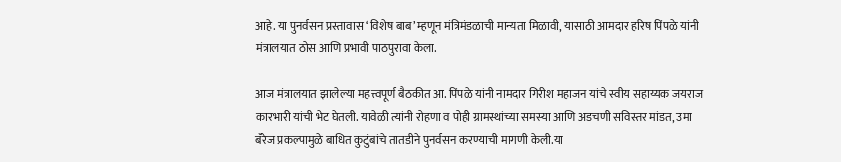आहे. या पुनर्वसन प्रस्तावास ‘विशेष बाब’ म्हणून मंत्रिमंडळाची मान्यता मिळावी, यासाठी आमदार हरिष पिंपळे यांनी मंत्रालयात ठोस आणि प्रभावी पाठपुरावा केला.

आज मंत्रालयात झालेल्या महत्त्वपूर्ण बैठकीत आ. पिंपळे यांनी नामदार गिरीश महाजन यांचे स्वीय सहाय्यक जयराज कारभारी यांची भेट घेतली. यावेळी त्यांनी रोहणा व पोही ग्रामस्थांच्या समस्या आणि अडचणी सविस्तर मांडत, उमा बॅरेज प्रकल्पामुळे बाधित कुटुंबांचे तातडीने पुनर्वसन करण्याची मागणी केली.या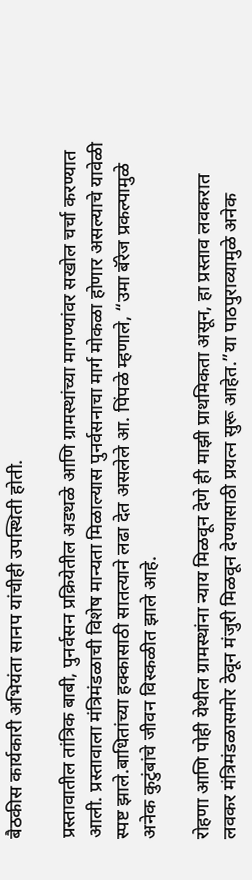बैठकीस कार्यकारी अभियंता सानप यांचीही उपस्थिती होती.

प्रस्तावातील तांत्रिक बाबी, पुनर्वसन प्रक्रियेतील अडथळे आणि ग्रामस्थांच्या मागण्यांवर सखोल चर्चा करण्यात आली. प्रस्तावाला मंत्रिमंडळाची विशेष मान्यता मिळाल्यास पुनर्वसनाचा मार्ग मोकळा होणार असल्याचे यावेळी स्पष्ट झाले.बाधितांच्या हक्कासाठी सातत्याने लढा देत असलेले आ. पिंपळे म्हणाले, “उमा बॅरेज प्रकल्पामुळे अनेक कुटुंबांचे जीवन विस्कळीत झाले आहे.

रोहणा आणि पोही येथील ग्रामस्थांना न्याय मिळवून देणे ही माझी प्राथमिकता असून, हा प्रस्ताव लवकरात लवकर मंत्रिमंडळासमोर ठेवून मंजुरी मिळवून देण्यासाठी प्रयत्न सुरू आहेत.”या पाठपुराव्यामुळे अनेक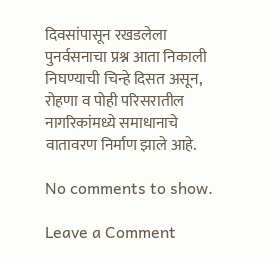दिवसांपासून रखडलेला पुनर्वसनाचा प्रश्न आता निकाली निघण्याची चिन्हे दिसत असून, रोहणा व पोही परिसरातील नागरिकांमध्ये समाधानाचे वातावरण निर्माण झाले आहे.

No comments to show.

Leave a Comment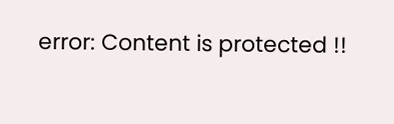error: Content is protected !!